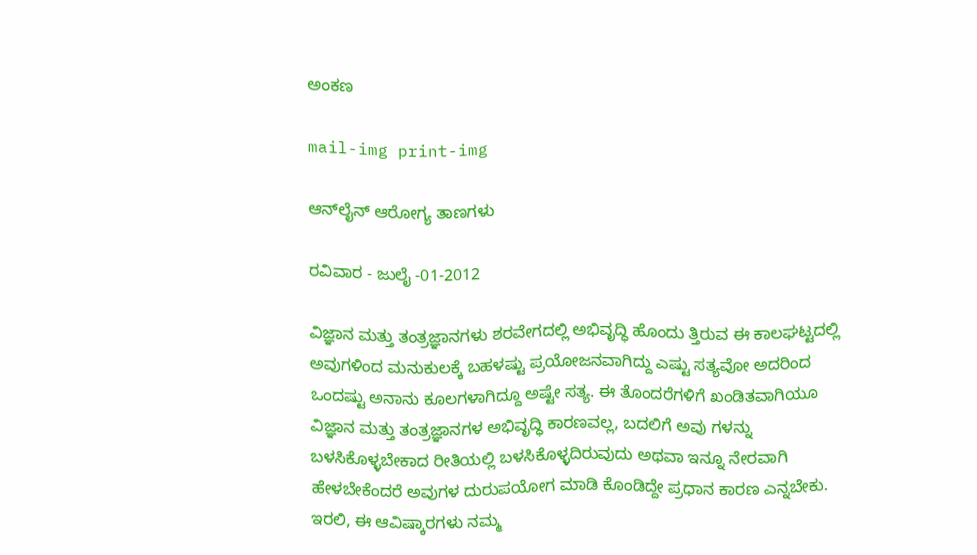ಅಂಕಣ

mail-img print-img

ಆನ್‌ಲೈನ್ ಆರೋಗ್ಯ ತಾಣಗಳು

ರವಿವಾರ - ಜುಲೈ -01-2012

ವಿಜ್ಞಾನ ಮತ್ತು ತಂತ್ರಜ್ಞಾನಗಳು ಶರವೇಗದಲ್ಲಿ ಅಭಿವೃದ್ಧಿ ಹೊಂದು ತ್ತಿರುವ ಈ ಕಾಲಘಟ್ಟದಲ್ಲಿ ಅವುಗಳಿಂದ ಮನುಕುಲಕ್ಕೆ ಬಹಳಷ್ಟು ಪ್ರಯೋಜನವಾಗಿದ್ದು ಎಷ್ಟು ಸತ್ಯವೋ ಅದರಿಂದ ಒಂದಷ್ಟು ಅನಾನು ಕೂಲಗಳಾಗಿದ್ದೂ ಅಷ್ಟೇ ಸತ್ಯ. ಈ ತೊಂದರೆಗಳಿಗೆ ಖಂಡಿತವಾಗಿಯೂ ವಿಜ್ಞಾನ ಮತ್ತು ತಂತ್ರಜ್ಞಾನಗಳ ಅಭಿವೃದ್ಧಿ ಕಾರಣವಲ್ಲ, ಬದಲಿಗೆ ಅವು ಗಳನ್ನು ಬಳಸಿಕೊಳ್ಳಬೇಕಾದ ರೀತಿಯಲ್ಲಿ ಬಳಸಿಕೊಳ್ಳದಿರುವುದು ಅಥವಾ ಇನ್ನೂ ನೇರವಾಗಿ ಹೇಳಬೇಕೆಂದರೆ ಅವುಗಳ ದುರುಪಯೋಗ ಮಾಡಿ ಕೊಂಡಿದ್ದೇ ಪ್ರಧಾನ ಕಾರಣ ಎನ್ನಬೇಕು. ಇರಲಿ, ಈ ಆವಿಷ್ಕಾರಗಳು ನಮ್ಮ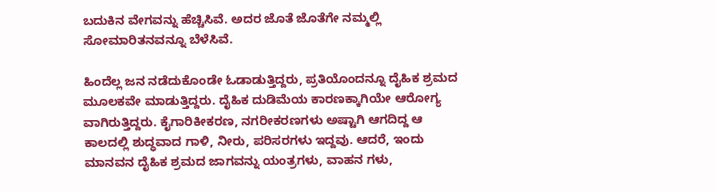ಬದುಕಿನ ವೇಗವನ್ನು ಹೆಚ್ಚಿಸಿವೆ. ಅದರ ಜೊತೆ ಜೊತೆಗೇ ನಮ್ಮಲ್ಲಿ ಸೋಮಾರಿತನವನ್ನೂ ಬೆಳೆಸಿವೆ.

ಹಿಂದೆಲ್ಲ ಜನ ನಡೆದುಕೊಂಡೇ ಓಡಾಡುತ್ತಿದ್ದರು, ಪ್ರತಿಯೊಂದನ್ನೂ ದೈಹಿಕ ಶ್ರಮದ ಮೂಲಕವೇ ಮಾಡುತ್ತಿದ್ದರು. ದೈಹಿಕ ದುಡಿಮೆಯ ಕಾರಣಕ್ಕಾಗಿಯೇ ಆರೋಗ್ಯ ವಾಗಿರುತ್ತಿದ್ದರು. ಕೈಗಾರಿಕೀಕರಣ, ನಗರೀಕರಣಗಳು ಅಷ್ಟಾಗಿ ಆಗದಿದ್ದ ಆ ಕಾಲದಲ್ಲಿ ಶುದ್ಧವಾದ ಗಾಳಿ, ನೀರು, ಪರಿಸರಗಳು ಇದ್ದವು. ಆದರೆ, ಇಂದು ಮಾನವನ ದೈಹಿಕ ಶ್ರಮದ ಜಾಗವನ್ನು ಯಂತ್ರಗಳು, ವಾಹನ ಗಳು,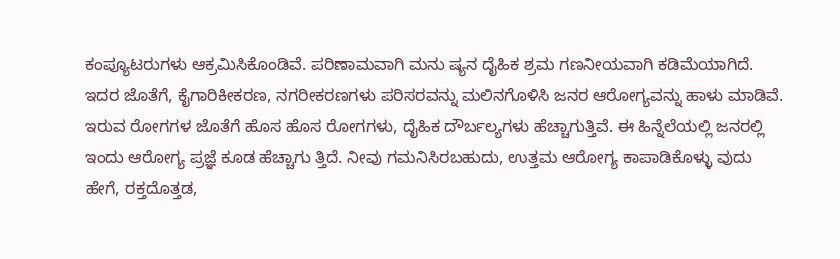ಕಂಪ್ಯೂಟರುಗಳು ಆಕ್ರಮಿಸಿಕೊಂಡಿವೆ. ಪರಿಣಾಮವಾಗಿ ಮನು ಷ್ಯನ ದೈಹಿಕ ಶ್ರಮ ಗಣನೀಯವಾಗಿ ಕಡಿಮೆಯಾಗಿದೆ. ಇದರ ಜೊತೆಗೆ, ಕೈಗಾರಿಕೀಕರಣ, ನಗರೀಕರಣಗಳು ಪರಿಸರವನ್ನು ಮಲಿನಗೊಳಿಸಿ ಜನರ ಆರೋಗ್ಯವನ್ನು ಹಾಳು ಮಾಡಿವೆ. ಇರುವ ರೋಗಗಳ ಜೊತೆಗೆ ಹೊಸ ಹೊಸ ರೋಗಗಳು, ದೈಹಿಕ ದೌರ್ಬಲ್ಯಗಳು ಹೆಚ್ಚಾಗುತ್ತಿವೆ. ಈ ಹಿನ್ನೆಲೆಯಲ್ಲಿ ಜನರಲ್ಲಿ ಇಂದು ಆರೋಗ್ಯ ಪ್ರಜ್ಞೆ ಕೂಡ ಹೆಚ್ಚಾಗು ತ್ತಿದೆ. ನೀವು ಗಮನಿಸಿರಬಹುದು, ಉತ್ತಮ ಆರೋಗ್ಯ ಕಾಪಾಡಿಕೊಳ್ಳು ವುದು ಹೇಗೆ, ರಕ್ತದೊತ್ತಡ,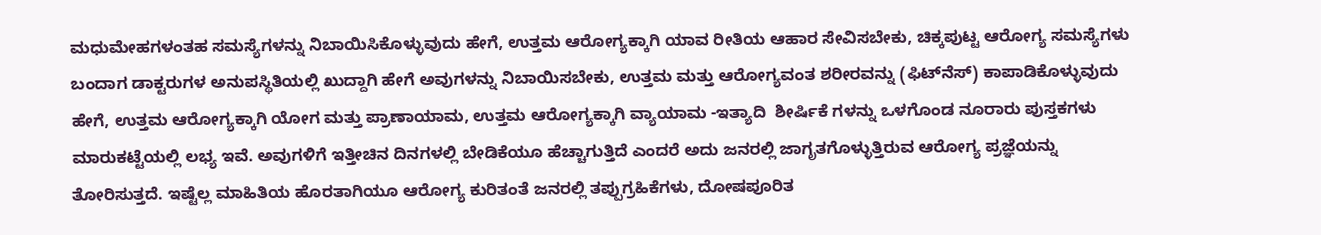ಮಧುಮೇಹಗಳಂತಹ ಸಮಸ್ಯೆಗಳನ್ನು ನಿಬಾಯಿಸಿಕೊಳ್ಳುವುದು ಹೇಗೆ, ಉತ್ತಮ ಆರೋಗ್ಯಕ್ಕಾಗಿ ಯಾವ ರೀತಿಯ ಆಹಾರ ಸೇವಿಸಬೇಕು, ಚಿಕ್ಕಪುಟ್ಟ ಆರೋಗ್ಯ ಸಮಸ್ಯೆಗಳು ಬಂದಾಗ ಡಾಕ್ಟರುಗಳ ಅನುಪಸ್ಥಿತಿಯಲ್ಲಿ ಖುದ್ದಾಗಿ ಹೇಗೆ ಅವುಗಳನ್ನು ನಿಬಾಯಿಸಬೇಕು, ಉತ್ತಮ ಮತ್ತು ಆರೋಗ್ಯವಂತ ಶರೀರವನ್ನು (ಫಿಟ್‌ನೆಸ್) ಕಾಪಾಡಿಕೊಳ್ಳುವುದು ಹೇಗೆ, ಉತ್ತಮ ಆರೋಗ್ಯಕ್ಕಾಗಿ ಯೋಗ ಮತ್ತು ಪ್ರಾಣಾಯಾಮ, ಉತ್ತಮ ಆರೋಗ್ಯಕ್ಕಾಗಿ ವ್ಯಾಯಾಮ -ಇತ್ಯಾದಿ  ಶೀರ್ಷಿಕೆ ಗಳನ್ನು ಒಳಗೊಂಡ ನೂರಾರು ಪುಸ್ತಕಗಳು ಮಾರುಕಟ್ಟೆಯಲ್ಲಿ ಲಭ್ಯ ಇವೆ. ಅವುಗಳಿಗೆ ಇತ್ತೀಚಿನ ದಿನಗಳಲ್ಲಿ ಬೇಡಿಕೆಯೂ ಹೆಚ್ಚಾಗುತ್ತಿದೆ ಎಂದರೆ ಅದು ಜನರಲ್ಲಿ ಜಾಗೃತಗೊಳ್ಳುತ್ತಿರುವ ಆರೋಗ್ಯ ಪ್ರಜ್ಞೆಯನ್ನು ತೋರಿಸುತ್ತದೆ. ಇಷ್ಟೆಲ್ಲ ಮಾಹಿತಿಯ ಹೊರತಾಗಿಯೂ ಆರೋಗ್ಯ ಕುರಿತಂತೆ ಜನರಲ್ಲಿ ತಪ್ಪುಗ್ರಹಿಕೆಗಳು, ದೋಷಪೂರಿತ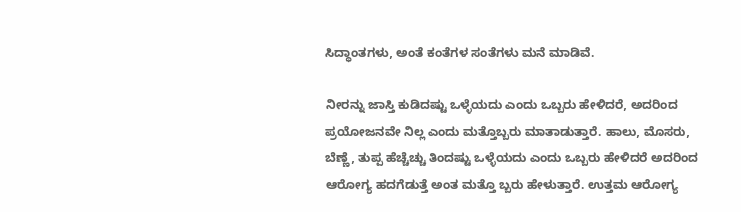ಸಿದ್ಧಾಂತಗಳು, ಅಂತೆ ಕಂತೆಗಳ ಸಂತೆಗಳು ಮನೆ ಮಾಡಿವೆ.

ನೀರನ್ನು ಜಾಸ್ತಿ ಕುಡಿದಷ್ಟು ಒಳ್ಳೆಯದು ಎಂದು ಒಬ್ಬರು ಹೇಳಿದರೆ, ಅದರಿಂದ ಪ್ರಯೋಜನವೇ ನಿಲ್ಲ ಎಂದು ಮತ್ತೊಬ್ಬರು ಮಾತಾಡುತ್ತಾರೆ. ಹಾಲು, ಮೊಸರು, ಬೆಣ್ಣೆ, ತುಪ್ಪ ಹೆಚ್ಚೆಚ್ಚು ತಿಂದಷ್ಟು ಒಳ್ಳೆಯದು ಎಂದು ಒಬ್ಬರು ಹೇಳಿದರೆ ಅದರಿಂದ ಆರೋಗ್ಯ ಹದಗೆಡುತ್ತೆ ಅಂತ ಮತ್ತೊ ಬ್ಬರು ಹೇಳುತ್ತಾರೆ. ಉತ್ತಮ ಆರೋಗ್ಯ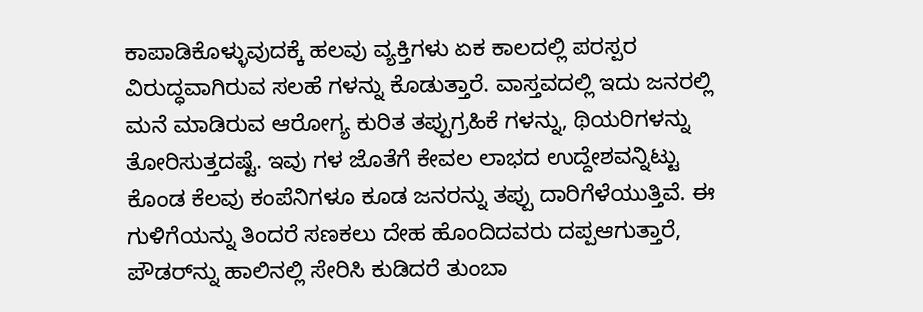ಕಾಪಾಡಿಕೊಳ್ಳುವುದಕ್ಕೆ ಹಲವು ವ್ಯಕ್ತಿಗಳು ಏಕ ಕಾಲದಲ್ಲಿ ಪರಸ್ಪರ ವಿರುದ್ಧವಾಗಿರುವ ಸಲಹೆ ಗಳನ್ನು ಕೊಡುತ್ತಾರೆ. ವಾಸ್ತವದಲ್ಲಿ ಇದು ಜನರಲ್ಲಿ ಮನೆ ಮಾಡಿರುವ ಆರೋಗ್ಯ ಕುರಿತ ತಪ್ಪುಗ್ರಹಿಕೆ ಗಳನ್ನು, ಥಿಯರಿಗಳನ್ನು ತೋರಿಸುತ್ತದಷ್ಟೆ. ಇವು ಗಳ ಜೊತೆಗೆ ಕೇವಲ ಲಾಭದ ಉದ್ದೇಶವನ್ನಿಟ್ಟು ಕೊಂಡ ಕೆಲವು ಕಂಪೆನಿಗಳೂ ಕೂಡ ಜನರನ್ನು ತಪ್ಪು ದಾರಿಗೆಳೆಯುತ್ತಿವೆ. ಈ ಗುಳಿಗೆಯನ್ನು ತಿಂದರೆ ಸಣಕಲು ದೇಹ ಹೊಂದಿದವರು ದಪ್ಪಆಗುತ್ತಾರೆ, ಪೌಡರ್‌ನ್ನು ಹಾಲಿನಲ್ಲಿ ಸೇರಿಸಿ ಕುಡಿದರೆ ತುಂಬಾ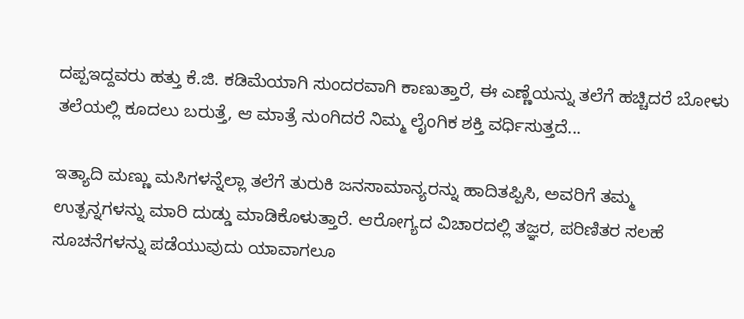ದಪ್ಪಇದ್ದವರು ಹತ್ತು ಕೆ.ಜಿ. ಕಡಿಮೆಯಾಗಿ ಸುಂದರವಾಗಿ ಕಾಣುತ್ತಾರೆ, ಈ ಎಣ್ಣೆಯನ್ನು ತಲೆಗೆ ಹಚ್ಚಿದರೆ ಬೋಳು ತಲೆಯಲ್ಲಿ ಕೂದಲು ಬರುತ್ತೆ, ಆ ಮಾತ್ರೆ ನುಂಗಿದರೆ ನಿಮ್ಮ ಲೈಂಗಿಕ ಶಕ್ತಿ ವರ್ಧಿಸುತ್ತದೆ...

ಇತ್ಯಾದಿ ಮಣ್ಣು ಮಸಿಗಳನ್ನೆಲ್ಲಾ ತಲೆಗೆ ತುರುಕಿ ಜನಸಾಮಾನ್ಯರನ್ನು ಹಾದಿತಪ್ಪಿಸಿ, ಅವರಿಗೆ ತಮ್ಮ ಉತ್ಪನ್ನಗಳನ್ನು ಮಾರಿ ದುಡ್ಡು ಮಾಡಿಕೊಳುತ್ತಾರೆ. ಆರೋಗ್ಯದ ವಿಚಾರದಲ್ಲಿ ತಜ್ಞರ, ಪರಿಣಿತರ ಸಲಹೆ ಸೂಚನೆಗಳನ್ನು ಪಡೆಯುವುದು ಯಾವಾಗಲೂ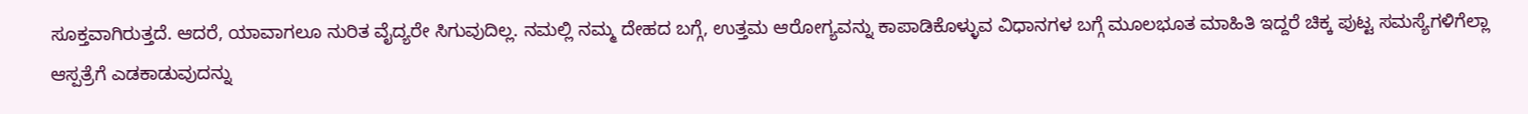ಸೂಕ್ತವಾಗಿರುತ್ತದೆ. ಆದರೆ, ಯಾವಾಗಲೂ ನುರಿತ ವೈದ್ಯರೇ ಸಿಗುವುದಿಲ್ಲ. ನಮಲ್ಲಿ ನಮ್ಮ ದೇಹದ ಬಗ್ಗೆ, ಉತ್ತಮ ಆರೋಗ್ಯವನ್ನು ಕಾಪಾಡಿಕೊಳ್ಳುವ ವಿಧಾನಗಳ ಬಗ್ಗೆ ಮೂಲಭೂತ ಮಾಹಿತಿ ಇದ್ದರೆ ಚಿಕ್ಕ ಪುಟ್ಟ ಸಮಸ್ಯೆಗಳಿಗೆಲ್ಲಾ ಆಸ್ಪತ್ರೆಗೆ ಎಡಕಾಡುವುದನ್ನು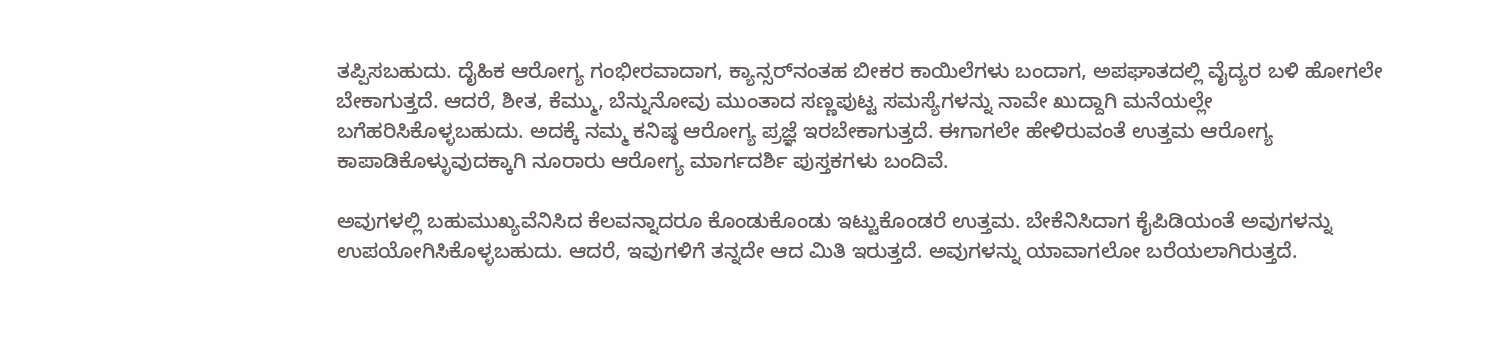ತಪ್ಪಿಸಬಹುದು. ದೈಹಿಕ ಆರೋಗ್ಯ ಗಂಭೀರವಾದಾಗ, ಕ್ಯಾನ್ಸರ್‌ನಂತಹ ಬೀಕರ ಕಾಯಿಲೆಗಳು ಬಂದಾಗ, ಅಪಘಾತದಲ್ಲಿ ವೈದ್ಯರ ಬಳಿ ಹೋಗಲೇ ಬೇಕಾಗುತ್ತದೆ. ಆದರೆ, ಶೀತ, ಕೆಮ್ಮು, ಬೆನ್ನುನೋವು ಮುಂತಾದ ಸಣ್ಣಪುಟ್ಟ ಸಮಸ್ಯೆಗಳನ್ನು ನಾವೇ ಖುದ್ದಾಗಿ ಮನೆಯಲ್ಲೇ ಬಗೆಹರಿಸಿಕೊಳ್ಳಬಹುದು. ಅದಕ್ಕೆ ನಮ್ಮ ಕನಿಷ್ಠ ಆರೋಗ್ಯ ಪ್ರಜ್ಞೆ ಇರಬೇಕಾಗುತ್ತದೆ. ಈಗಾಗಲೇ ಹೇಳಿರುವಂತೆ ಉತ್ತಮ ಆರೋಗ್ಯ ಕಾಪಾಡಿಕೊಳ್ಳುವುದಕ್ಕಾಗಿ ನೂರಾರು ಆರೋಗ್ಯ ಮಾರ್ಗದರ್ಶಿ ಪುಸ್ತಕಗಳು ಬಂದಿವೆ.

ಅವುಗಳಲ್ಲಿ ಬಹುಮುಖ್ಯವೆನಿಸಿದ ಕೆಲವನ್ನಾದರೂ ಕೊಂಡುಕೊಂಡು ಇಟ್ಟುಕೊಂಡರೆ ಉತ್ತಮ. ಬೇಕೆನಿಸಿದಾಗ ಕೈಪಿಡಿಯಂತೆ ಅವುಗಳನ್ನು ಉಪಯೋಗಿಸಿಕೊಳ್ಳಬಹುದು. ಆದರೆ, ಇವುಗಳಿಗೆ ತನ್ನದೇ ಆದ ಮಿತಿ ಇರುತ್ತದೆ. ಅವುಗಳನ್ನು ಯಾವಾಗಲೋ ಬರೆಯಲಾಗಿರುತ್ತದೆ.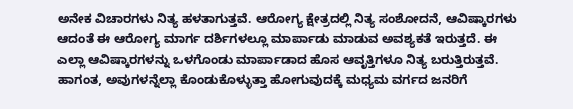ಅನೇಕ ವಿಚಾರಗಳು ನಿತ್ಯ ಹಳತಾಗುತ್ತವೆ. ಆರೋಗ್ಯ ಕ್ಷೇತ್ರದಲ್ಲಿ ನಿತ್ಯ ಸಂಶೋದನೆ, ಆವಿಷ್ಕಾರಗಳು ಆದಂತೆ ಈ ಆರೋಗ್ಯ ಮಾರ್ಗ ದರ್ಶಿಗಳಲ್ಲೂ ಮಾರ್ಪಾಡು ಮಾಡುವ ಅವಶ್ಯಕತೆ ಇರುತ್ತದೆ. ಈ ಎಲ್ಲಾ ಆವಿಷ್ಕಾರಗಳನ್ನು ಒಳಗೊಂಡು ಮಾರ್ಪಾಡಾದ ಹೊಸ ಆವೃತ್ತಿಗಳೂ ನಿತ್ಯ ಬರುತ್ತಿರುತ್ತವೆ. ಹಾಗಂತ, ಅವುಗಳನ್ನೆಲ್ಲಾ ಕೊಂಡುಕೊಳ್ಳುತ್ತಾ ಹೋಗುವುದಕ್ಕೆ ಮಧ್ಯಮ ವರ್ಗದ ಜನರಿಗೆ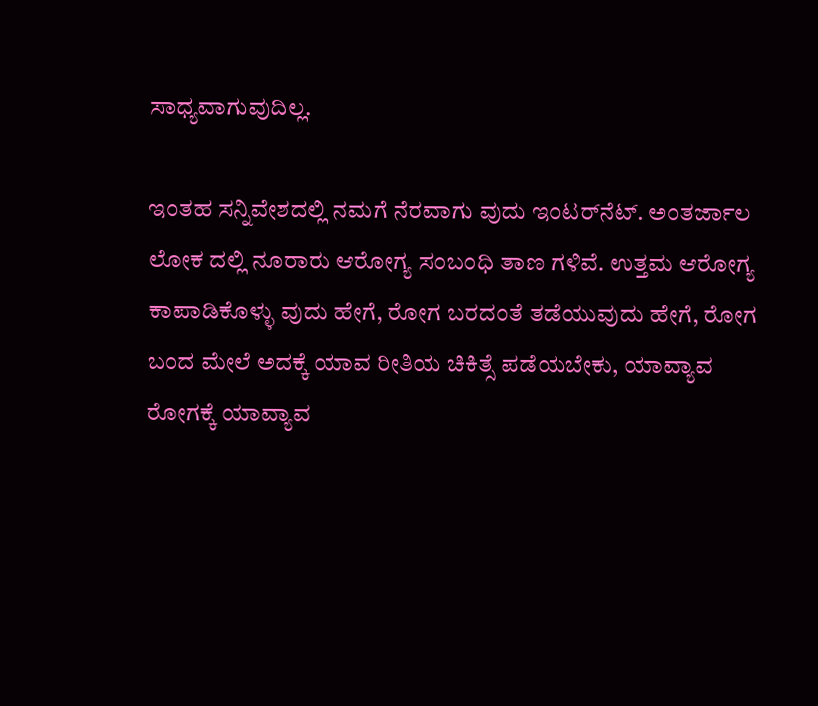ಸಾಧ್ಯವಾಗುವುದಿಲ್ಲ.

ಇಂತಹ ಸನ್ನಿವೇಶದಲ್ಲಿ ನಮಗೆ ನೆರವಾಗು ವುದು ಇಂಟರ್‌ನೆಟ್. ಅಂತರ್ಜಾಲ ಲೋಕ ದಲ್ಲಿ ನೂರಾರು ಆರೋಗ್ಯ ಸಂಬಂಧಿ ತಾಣ ಗಳಿವೆ. ಉತ್ತಮ ಆರೋಗ್ಯ ಕಾಪಾಡಿಕೊಳ್ಳು ವುದು ಹೇಗೆ, ರೋಗ ಬರದಂತೆ ತಡೆಯುವುದು ಹೇಗೆ, ರೋಗ ಬಂದ ಮೇಲೆ ಅದಕ್ಕೆ ಯಾವ ರೀತಿಯ ಚಿಕಿತ್ಸೆ ಪಡೆಯಬೇಕು, ಯಾವ್ಯಾವ ರೋಗಕ್ಕೆ ಯಾವ್ಯಾವ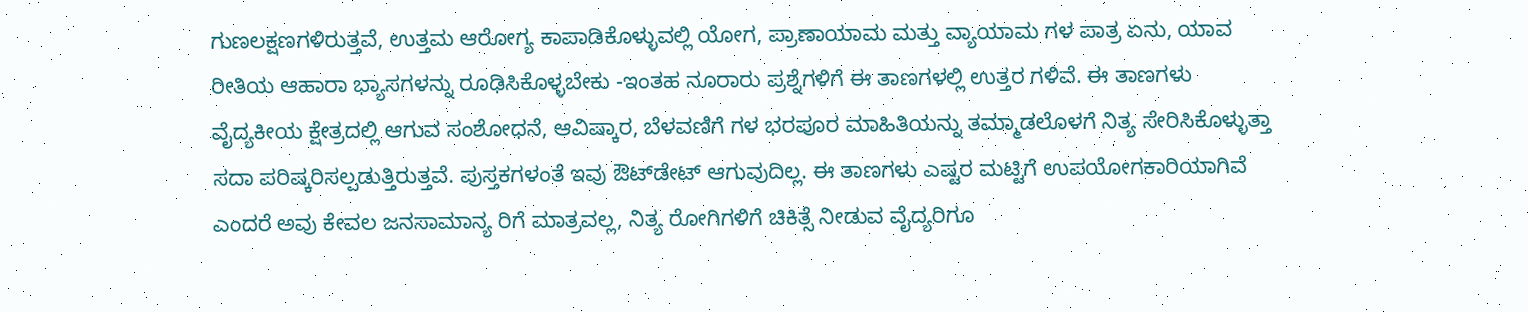ಗುಣಲಕ್ಷಣಗಳಿರುತ್ತವೆ, ಉತ್ತಮ ಆರೋಗ್ಯ ಕಾಪಾಡಿಕೊಳ್ಳುವಲ್ಲಿ ಯೋಗ, ಪ್ರಾಣಾಯಾಮ ಮತ್ತು ವ್ಯಾಯಾಮ ಗಳ ಪಾತ್ರ ಏನು, ಯಾವ ರೀತಿಯ ಆಹಾರಾ ಭ್ಯಾಸಗಳನ್ನು ರೂಢಿಸಿಕೊಳ್ಳಬೇಕು -ಇಂತಹ ನೂರಾರು ಪ್ರಶ್ನೆಗಳಿಗೆ ಈ ತಾಣಗಳಲ್ಲಿ ಉತ್ತರ ಗಳಿವೆ. ಈ ತಾಣಗಳು ವೈದ್ಯಕೀಯ ಕ್ಷೇತ್ರದಲ್ಲಿ ಆಗುವ ಸಂಶೋಧನೆ, ಆವಿಷ್ಕಾರ, ಬೆಳವಣಿಗೆ ಗಳ ಭರಪೂರ ಮಾಹಿತಿಯನ್ನು ತಮ್ಮಾಡಲೊಳಗೆ ನಿತ್ಯ ಸೇರಿಸಿಕೊಳ್ಳುತ್ತಾ ಸದಾ ಪರಿಷ್ಕರಿಸಲ್ಪಡುತ್ತಿರುತ್ತವೆ. ಪುಸ್ತಕಗಳಂತೆ ಇವು ಔಟ್‌ಡೇಟ್ ಆಗುವುದಿಲ್ಲ. ಈ ತಾಣಗಳು ಎಷ್ಟರ ಮಟ್ಟಿಗೆ ಉಪಯೋಗಕಾರಿಯಾಗಿವೆ ಎಂದರೆ ಅವು ಕೇವಲ ಜನಸಾಮಾನ್ಯ ರಿಗೆ ಮಾತ್ರವಲ್ಲ, ನಿತ್ಯ ರೋಗಿಗಳಿಗೆ ಚಿಕಿತ್ಸೆ ನೀಡುವ ವೈದ್ಯರಿಗೂ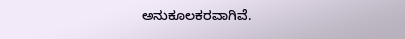ಅನುಕೂಲಕರವಾಗಿವೆ.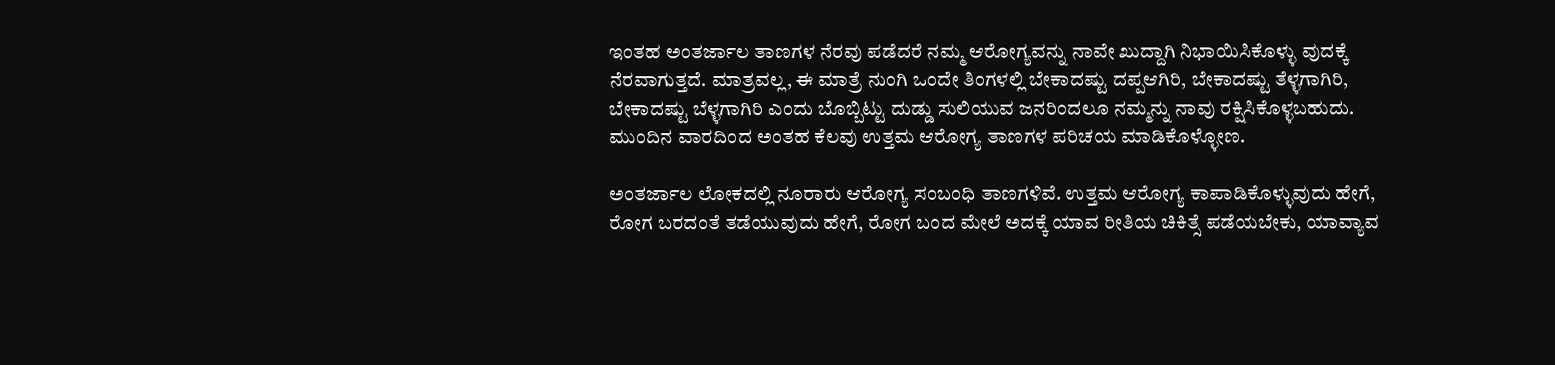ಇಂತಹ ಅಂತರ್ಜಾಲ ತಾಣಗಳ ನೆರವು ಪಡೆದರೆ ನಮ್ಮ ಆರೋಗ್ಯವನ್ನು ನಾವೇ ಖುದ್ದಾಗಿ ನಿಭಾಯಿಸಿಕೊಳ್ಳು ವುದಕ್ಕೆ ನೆರವಾಗುತ್ತದೆ. ಮಾತ್ರವಲ್ಲ, ಈ ಮಾತ್ರೆ ನುಂಗಿ ಒಂದೇ ತಿಂಗಳಲ್ಲಿ ಬೇಕಾದಷ್ಟು ದಪ್ಪಆಗಿರಿ, ಬೇಕಾದಷ್ಟು ತೆಳ್ಳಗಾಗಿರಿ, ಬೇಕಾದಷ್ಟು ಬೆಳ್ಳಗಾಗಿರಿ ಎಂದು ಬೊಬ್ಬಿಟ್ಟು ದುಡ್ಡು ಸುಲಿಯುವ ಜನರಿಂದಲೂ ನಮ್ಮನ್ನು ನಾವು ರಕ್ಷಿಸಿಕೊಳ್ಳಬಹುದು. ಮುಂದಿನ ವಾರದಿಂದ ಅಂತಹ ಕೆಲವು ಉತ್ತಮ ಆರೋಗ್ಯ ತಾಣಗಳ ಪರಿಚಯ ಮಾಡಿಕೊಳ್ಳೋಣ.

ಅಂತರ್ಜಾಲ ಲೋಕದಲ್ಲಿ ನೂರಾರು ಆರೋಗ್ಯ ಸಂಬಂಧಿ ತಾಣಗಳಿವೆ. ಉತ್ತಮ ಆರೋಗ್ಯ ಕಾಪಾಡಿಕೊಳ್ಳುವುದು ಹೇಗೆ, ರೋಗ ಬರದಂತೆ ತಡೆಯುವುದು ಹೇಗೆ, ರೋಗ ಬಂದ ಮೇಲೆ ಅದಕ್ಕೆ ಯಾವ ರೀತಿಯ ಚಿಕಿತ್ಸೆ ಪಡೆಯಬೇಕು, ಯಾವ್ಯಾವ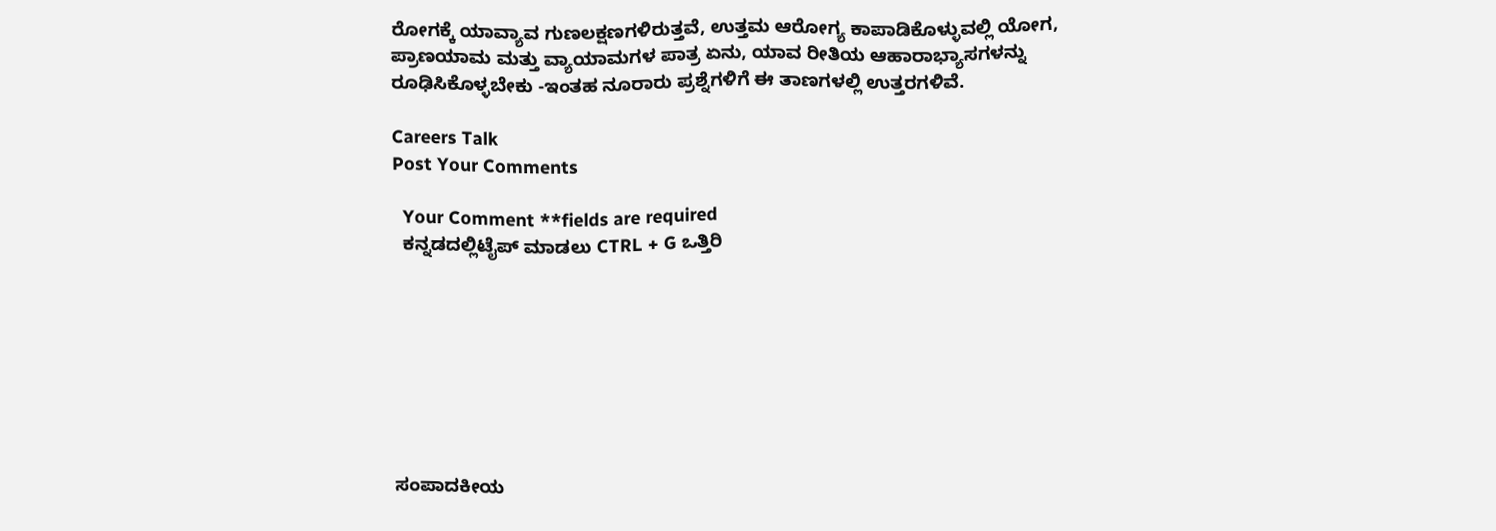ರೋಗಕ್ಕೆ ಯಾವ್ಯಾವ ಗುಣಲಕ್ಷಣಗಳಿರುತ್ತವೆ, ಉತ್ತಮ ಆರೋಗ್ಯ ಕಾಪಾಡಿಕೊಳ್ಳುವಲ್ಲಿ ಯೋಗ, ಪ್ರಾಣಯಾಮ ಮತ್ತು ವ್ಯಾಯಾಮಗಳ ಪಾತ್ರ ಏನು, ಯಾವ ರೀತಿಯ ಆಹಾರಾಭ್ಯಾಸಗಳನ್ನು ರೂಢಿಸಿಕೊಳ್ಳಬೇಕು -ಇಂತಹ ನೂರಾರು ಪ್ರಶ್ನೆಗಳಿಗೆ ಈ ತಾಣಗಳಲ್ಲಿ ಉತ್ತರಗಳಿವೆ.

Careers Talk
Post Your Comments

  Your Comment **fields are required
  ಕನ್ನಡದಲ್ಲಿಟೈಪ್ ಮಾಡಲು CTRL + G ಒತ್ತಿರಿ








ಸಂಪಾದಕೀಯ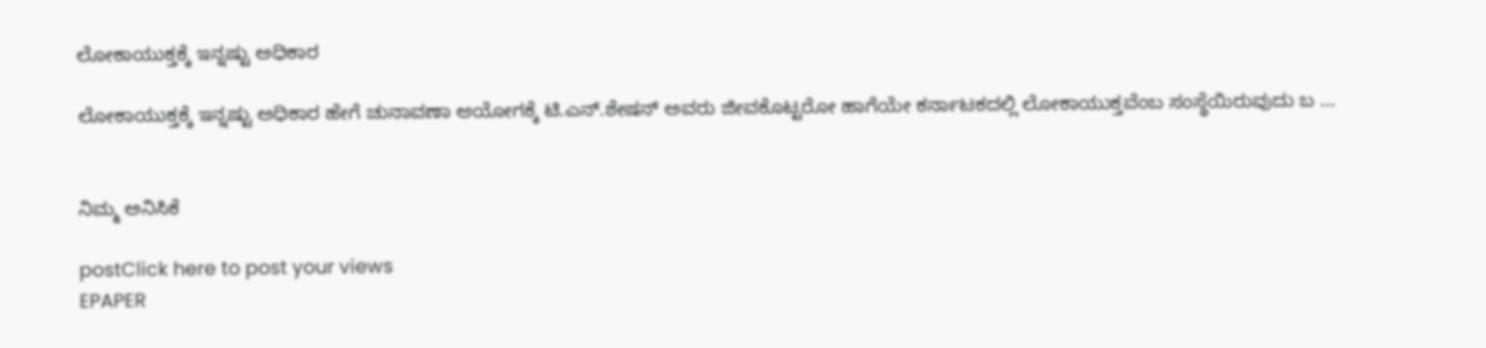ಲೋಕಾಯುಕ್ತಕ್ಕೆ ಇನ್ನಷ್ಟು ಅಧಿಕಾರ

ಲೋಕಾಯುಕ್ತಕ್ಕೆ ಇನ್ನಷ್ಟು ಅಧಿಕಾರ ಹೇಗೆ ಚುನಾವಣಾ ಆಯೋಗಕ್ಕೆ ಟಿ.ಎನ್.ಶೇಷನ್ ಅವರು ಜೀವಕೊಟ್ಟರೋ ಹಾಗೆಯೇ ಕರ್ನಾಟಕದಲ್ಲಿ ಲೋಕಾಯುಕ್ತವೆಂಬ ಸಂಸ್ಥೆಯಿರುವುದು ಬ ...


ನಿಮ್ಮ ಅನಿಸಿಕೆ

postClick here to post your views
EPAPER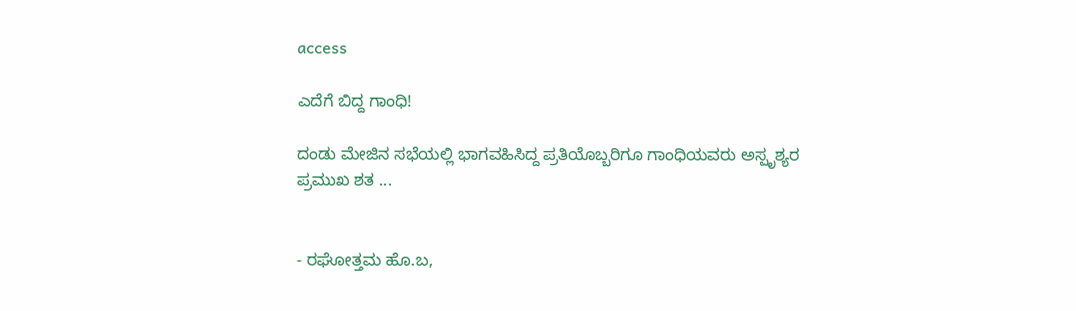access

ಎದೆಗೆ ಬಿದ್ದ ಗಾಂಧಿ!

ದಂಡು ಮೇಜಿನ ಸಭೆಯಲ್ಲಿ ಭಾಗವಹಿಸಿದ್ದ ಪ್ರತಿಯೊಬ್ಬರಿಗೂ ಗಾಂಧಿಯವರು ಅಸ್ಪೃಶ್ಯರ ಪ್ರಮುಖ ಶತ ...


- ರಘೋತ್ತಮ ಹೊ.ಬ,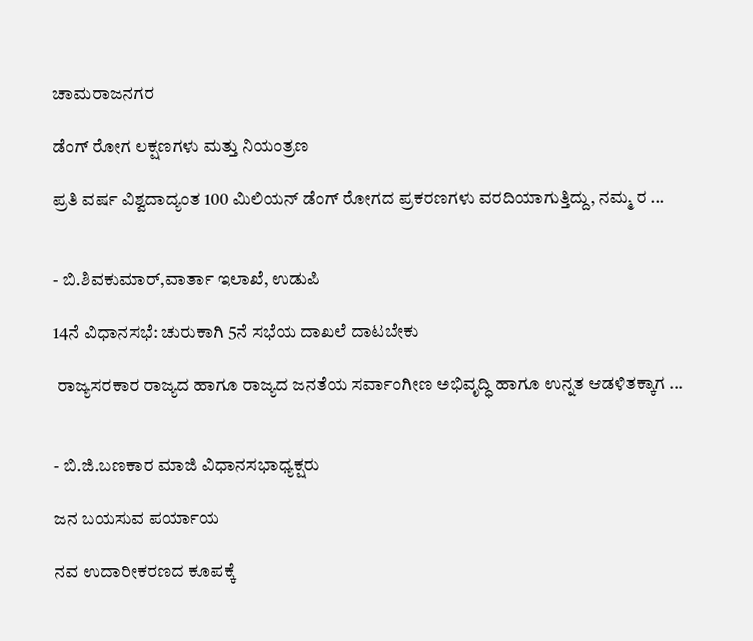ಚಾಮರಾಜನಗರ

ಡೆಂಗ್ ರೋಗ ಲಕ್ಷಣಗಳು ಮತ್ತು ನಿಯಂತ್ರಣ

ಪ್ರತಿ ವರ್ಷ ವಿಶ್ವದಾದ್ಯಂತ 100 ಮಿಲಿಯನ್ ಡೆಂಗ್ ರೋಗದ ಪ್ರಕರಣಗಳು ವರದಿಯಾಗುತ್ತಿದ್ದು, ನಮ್ಮ ರ ...


- ಬಿ.ಶಿವಕುಮಾರ್,ವಾರ್ತಾ ಇಲಾಖೆ, ಉಡುಪಿ

14ನೆ ವಿಧಾನಸಭೆ: ಚುರುಕಾಗಿ 5ನೆ ಸಭೆಯ ದಾಖಲೆ ದಾಟಬೇಕು

 ರಾಜ್ಯಸರಕಾರ ರಾಜ್ಯದ ಹಾಗೂ ರಾಜ್ಯದ ಜನತೆಯ ಸರ್ವಾಂಗೀಣ ಅಭಿವೃದ್ಧಿ ಹಾಗೂ ಉನ್ನತ ಆಡಳಿತಕ್ಕಾಗ ...


- ಬಿ.ಜಿ.ಬಣಕಾರ ಮಾಜಿ ವಿಧಾನಸಭಾಧ್ಯಕ್ಷರು

ಜನ ಬಯಸುವ ಪರ್ಯಾಯ

ನವ ಉದಾರೀಕರಣದ ಕೂಪಕ್ಕೆ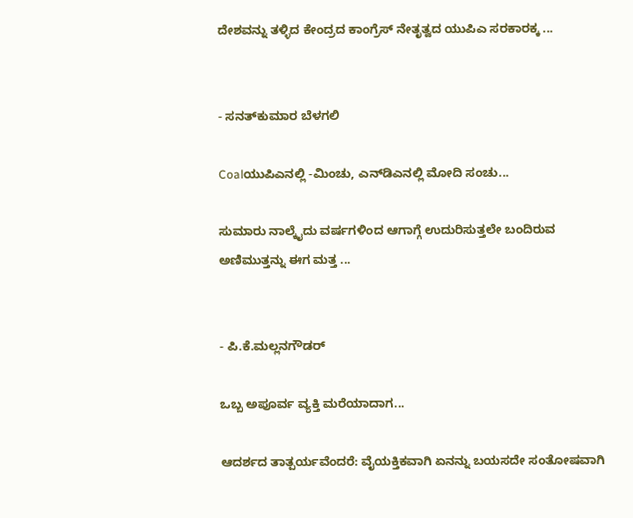ದೇಶವನ್ನು ತಳ್ಳಿದ ಕೇಂದ್ರದ ಕಾಂಗ್ರೆಸ್ ನೇತೃತ್ವದ ಯುಪಿಎ ಸರಕಾರಕ್ಕ ...


- ಸನತ್‌ಕುಮಾರ ಬೆಳಗಲಿ

Coalಯುಪಿಎನಲ್ಲಿ -ಮಿಂಚು, ಎನ್‌ಡಿಎನಲ್ಲಿ ಮೋದಿ ಸಂಚು...

ಸುಮಾರು ನಾಲ್ಕೈದು ವರ್ಷಗಳಿಂದ ಆಗಾಗ್ಗೆ ಉದುರಿಸುತ್ತಲೇ ಬಂದಿರುವ ಅಣಿಮುತ್ತನ್ನು ಈಗ ಮತ್ತ ...


- ಪಿ.ಕೆ.ಮಲ್ಲನಗೌಡರ್

ಒಬ್ಬ ಅಪೂರ್ವ ವ್ಯಕ್ತಿ ಮರೆಯಾದಾಗ...

ಆದರ್ಶದ ತಾತ್ಪರ್ಯವೆಂದರೆ: ವೈಯಕ್ತಿಕವಾಗಿ ಏನನ್ನು ಬಯಸದೇ ಸಂತೋಷವಾಗಿ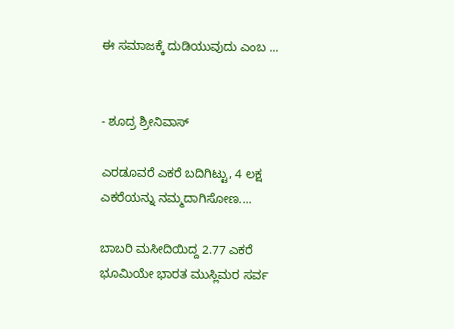ಈ ಸಮಾಜಕ್ಕೆ ದುಡಿಯುವುದು ಎಂಬ ...


- ಶೂದ್ರ ಶ್ರೀನಿವಾಸ್

ಎರಡೂವರೆ ಎಕರೆ ಬದಿಗಿಟ್ಟು, 4 ಲಕ್ಷ ಎಕರೆಯನ್ನು ನಮ್ಮದಾಗಿಸೋಣ....

ಬಾಬರಿ ಮಸೀದಿಯಿದ್ದ 2.77 ಎಕರೆ ಭೂಮಿಯೇ ಭಾರತ ಮುಸ್ಲಿಮರ ಸರ್ವ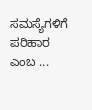ಸಮಸ್ಯೆಗಳಿಗೆ ಪರಿಹಾರ ಎಂಬ ...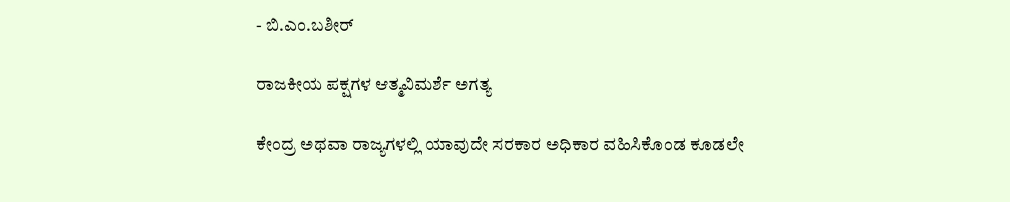- ಬಿ.ಎಂ.ಬಶೀರ್

ರಾಜಕೀಯ ಪಕ್ಷಗಳ ಆತ್ಮವಿಮರ್ಶೆ ಅಗತ್ಯ

ಕೇಂದ್ರ ಅಥವಾ ರಾಜ್ಯಗಳಲ್ಲಿ ಯಾವುದೇ ಸರಕಾರ ಅಧಿಕಾರ ವಹಿಸಿಕೊಂಡ ಕೂಡಲೇ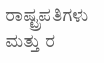ರಾಷ್ಟ್ರಪತಿಗಳು ಮತ್ತು ರ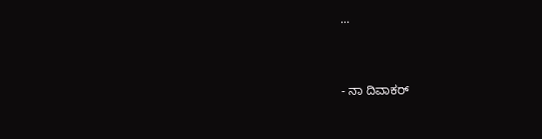...


- ನಾ ದಿವಾಕರ್